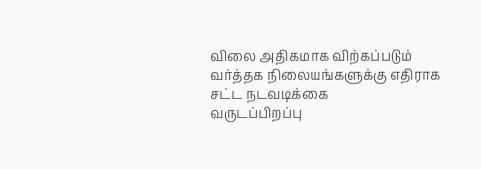விலை அதிகமாக விற்கப்படும் வர்த்தக நிலையங்களுக்கு எதிராக சட்ட நடவடிக்கை
வருடப்பிறப்பு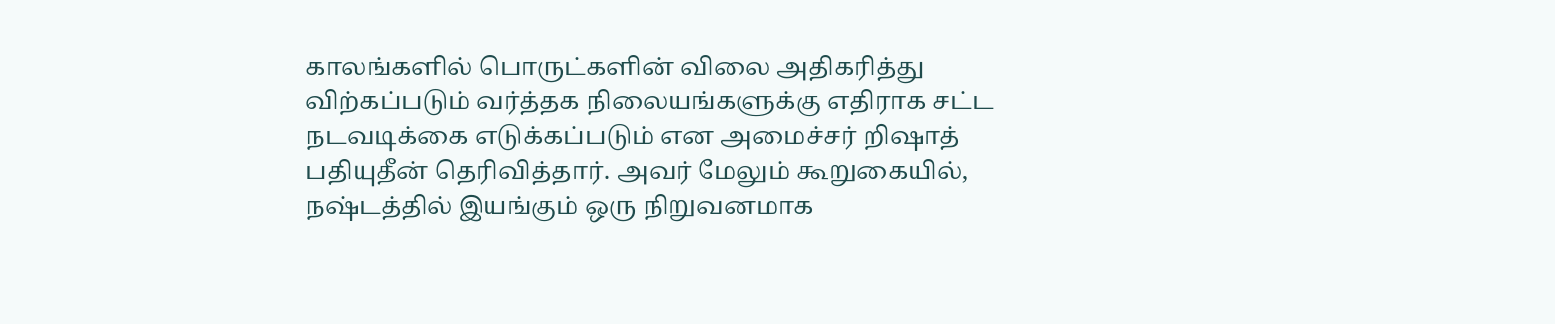காலங்களில் பொருட்களின் விலை அதிகரித்து விற்கப்படும் வர்த்தக நிலையங்களுக்கு எதிராக சட்ட நடவடிக்கை எடுக்கப்படும் என அமைச்சர் றிஷாத் பதியுதீன் தெரிவித்தார். அவர் மேலும் கூறுகையில், நஷ்டத்தில் இயங்கும் ஒரு நிறுவனமாக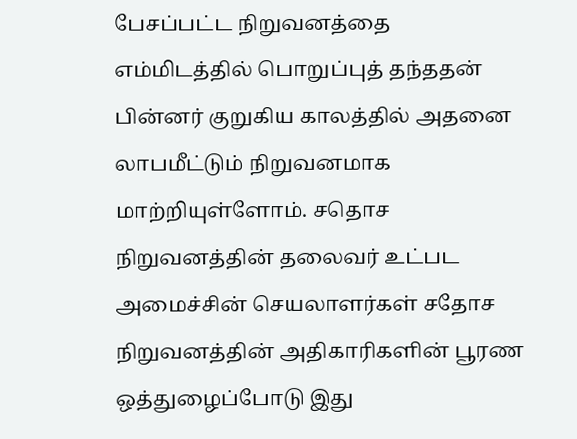பேசப்பட்ட நிறுவனத்தை எம்மிடத்தில் பொறுப்புத் தந்ததன் பின்னர் குறுகிய காலத்தில் அதனை லாபமீட்டும் நிறுவனமாக மாற்றியுள்ளோம். சதொச நிறுவனத்தின் தலைவர் உட்பட அமைச்சின் செயலாளர்கள் சதோச நிறுவனத்தின் அதிகாரிகளின் பூரண ஒத்துழைப்போடு இது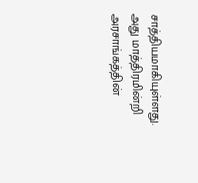சாத்தியமாகியுள்ளது. அது மாத்திரமின்றி அரசாங்கத்தின்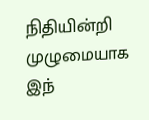நிதியின்றி முழுமையாக இந்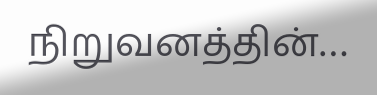நிறுவனத்தின்…